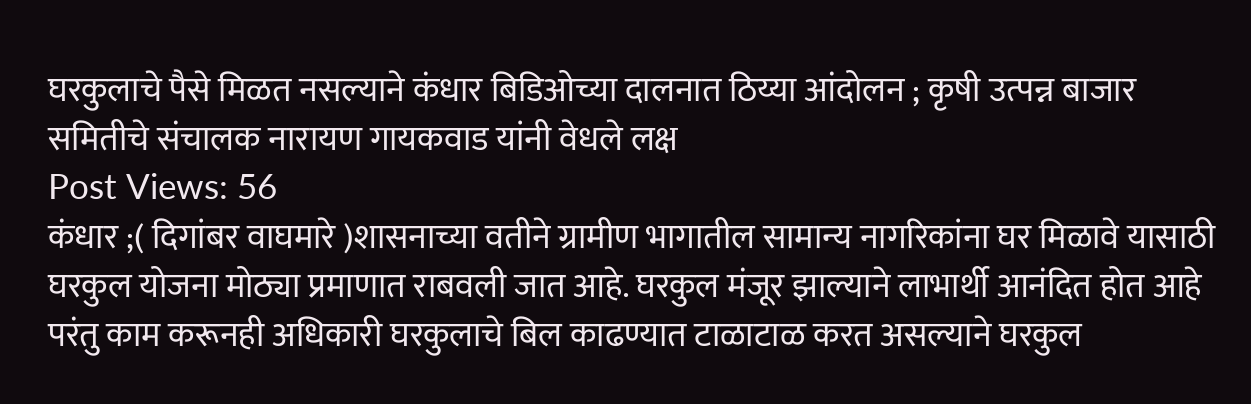घरकुलाचे पैसे मिळत नसल्याने कंधार बिडिओच्या दालनात ठिय्या आंदोलन ; कृषी उत्पन्न बाजार समितीचे संचालक नारायण गायकवाड यांनी वेधले लक्ष
Post Views: 56
कंधार ;( दिगांबर वाघमारे )शासनाच्या वतीने ग्रामीण भागातील सामान्य नागरिकांना घर मिळावे यासाठी घरकुल योजना मोठ्या प्रमाणात राबवली जात आहे. घरकुल मंजूर झाल्याने लाभार्थी आनंदित होत आहे परंतु काम करूनही अधिकारी घरकुलाचे बिल काढण्यात टाळाटाळ करत असल्याने घरकुल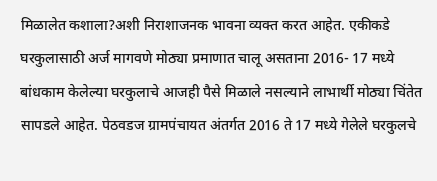मिळालेत कशाला?अशी निराशाजनक भावना व्यक्त करत आहेत. एकीकडे घरकुलासाठी अर्ज मागवणे मोठ्या प्रमाणात चालू असताना 2016- 17 मध्ये बांधकाम केलेल्या घरकुलाचे आजही पैसे मिळाले नसल्याने लाभार्थी मोठ्या चिंतेत सापडले आहेत. पेठवडज ग्रामपंचायत अंतर्गत 2016 ते 17 मध्ये गेलेले घरकुलचे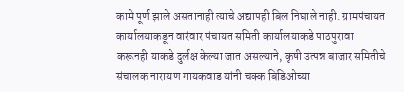कामे पूर्ण झाले असतानाही त्याचे अद्यापही बिल निघाले नाही. ग्रामपंचायत कार्यालयाकडून वारंवार पंचायत समिती कार्यालयाकडे पाठपुरावा करूनही याकडे दुर्लक्ष केल्या जात असल्याने, कृषी उत्पन्न बाजार समितीचे संचालक नारायण गायकवाड यांनी चक्क बिडिओच्या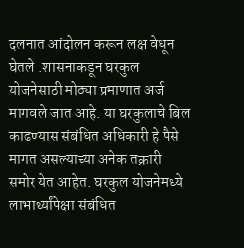दलनात आंदोलन करून लक्ष वेधून घेतले .शासनाकडून घरकुल योजनेसाठी मोठ्या प्रमाणात अर्ज मागवले जात आहे. या घरकुलाचे बिल काढण्यास संबंधित अधिकारी हे पैसे मागत असल्याच्या अनेक तक्रारी समोर येत आहेत. घरकुल योजनेमध्ये लाभार्थ्यांपेक्षा संबंधित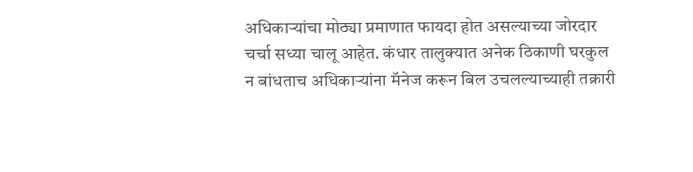अधिकाऱ्यांचा मोठ्या प्रमाणात फायदा होत असल्याच्या जोरदार चर्चा सध्या चालू आहेत. कंधार तालुक्यात अनेक ठिकाणी घरकुल न बांधताच अधिकाऱ्यांना मॅनेज करून बिल उचलल्याच्याही तक्रारी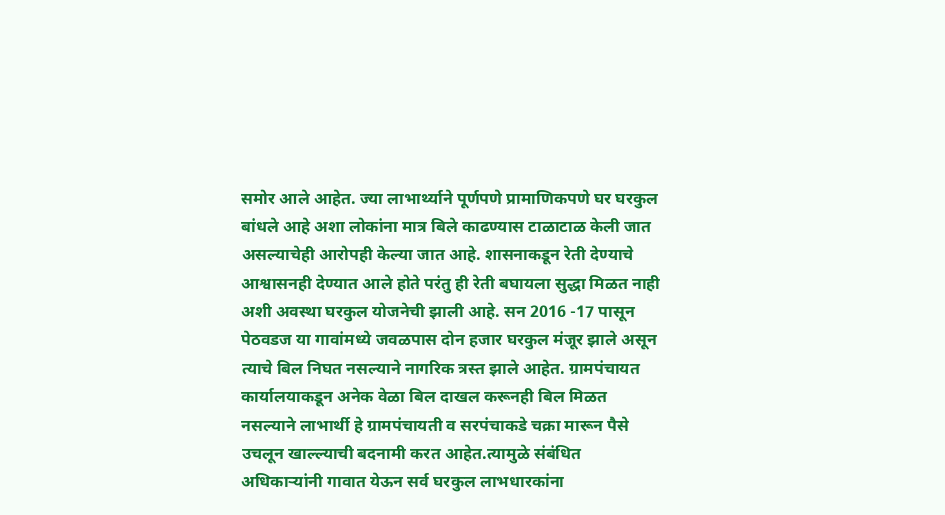समोर आले आहेत. ज्या लाभार्थ्याने पूर्णपणे प्रामाणिकपणे घर घरकुल बांधले आहे अशा लोकांना मात्र बिले काढण्यास टाळाटाळ केली जात असल्याचेही आरोपही केल्या जात आहे. शासनाकडून रेती देण्याचे आश्वासनही देण्यात आले होते परंतु ही रेती बघायला सुद्धा मिळत नाही अशी अवस्था घरकुल योजनेची झाली आहे. सन 2016 -17 पासून पेठवडज या गावांमध्ये जवळपास दोन हजार घरकुल मंजूर झाले असून त्याचे बिल निघत नसल्याने नागरिक त्रस्त झाले आहेत. ग्रामपंचायत कार्यालयाकडून अनेक वेळा बिल दाखल करूनही बिल मिळत नसल्याने लाभार्थी हे ग्रामपंचायती व सरपंचाकडे चक्रा मारून पैसे उचलून खाल्ल्याची बदनामी करत आहेत.त्यामुळे संबंधित अधिकाऱ्यांनी गावात येऊन सर्व घरकुल लाभधारकांना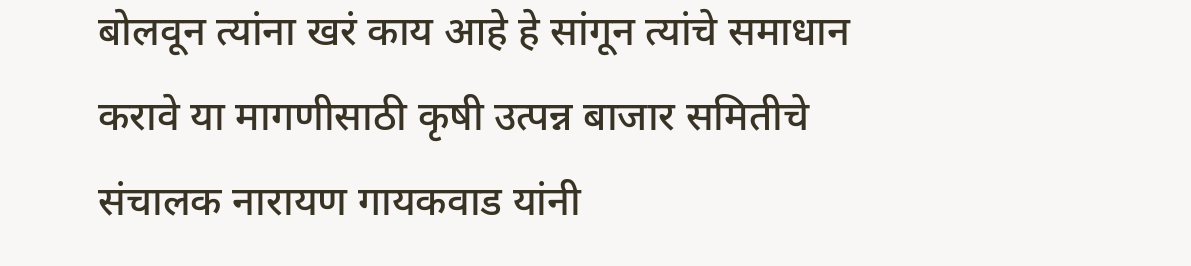बोलवून त्यांना खरं काय आहे हे सांगून त्यांचे समाधान करावे या मागणीसाठी कृषी उत्पन्न बाजार समितीचे संचालक नारायण गायकवाड यांनी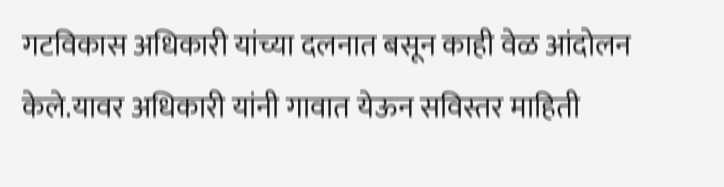गटविकास अधिकारी यांच्या दलनात बसून काही वेळ आंदोलन केले.यावर अधिकारी यांनी गावात येऊन सविस्तर माहिती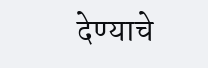देण्याचे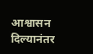आश्वासन दिल्यानंतर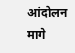आंदोलन मागे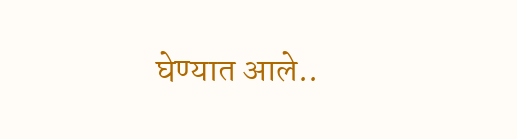घेण्यात आले..